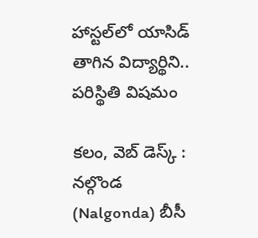హాస్టల్‌లో యాసిడ్ తాగిన విద్యార్థిని.. పరిస్థితి విషమం

కలం, వెబ్ డెస్క్ : నల్గొండ (Nalgonda) బీసీ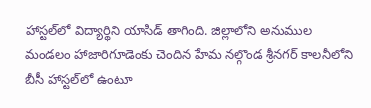హాస్టల్‌లో విద్యార్థిని యాసిడ్ తాగింది. జిల్లాలోని అనుముల మండలం హాజారిగూడెంకు చెందిన హేమ నల్గొండ శ్రీనగర్ కాలనీలోని బీసీ హాస్టల్‌లో ఉంటూ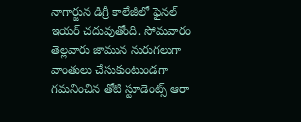నాగార్జున డిగ్రీ కాలేజీలో ఫైనల్ ఇయర్ చదువుతోంది. సోమవారం తెల్లవారు జామున నురుగలుగా వాంతులు చేసుకుంటుండగా గమనించిన తోటి స్టూడెంట్స్ ఆరా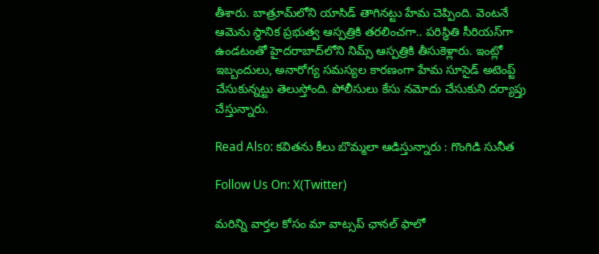తీశారు. బాత్రూమ్‌లోని యాసిడ్ తాగినట్టు హేమ చెప్పింది. వెంటనే ఆమెను స్థానిక ప్రభుత్వ ఆస్పత్రికి తరలించగా.. పరిస్థితి సీరియస్‌గా ఉండటంతో హైదరాబాద్‌లోని నిమ్స్ ఆస్పత్రికి తీసుకెళ్లారు. ఇంట్లో ఇబ్బందులు, అనారోగ్య సమస్యల కారణంగా హేమ సూసైడ్ అటెంప్ట్ చేసుకున్నట్టు తెలుస్తోంది. పోలీసులు కేసు నమోదు చేసుకుని దర్యాప్తు చేస్తున్నారు.

Read Also: కవితను కీలు బొమ్మలా ఆడిస్తున్నారు : గొంగిడి సునీత

Follow Us On: X(Twitter)

మ‌రిన్ని వార్త‌ల కోసం మా వాట్స‌ప్ ఛాన‌ల్ ఫాలో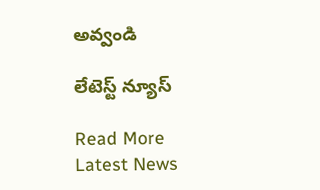అవ్వండి

లేటెస్ట్ న్యూస్‌

Read More Latest News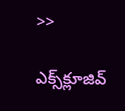>>

ఎక్స్‌క్లూజివ్‌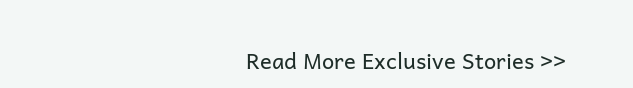Read More Exclusive Stories >>